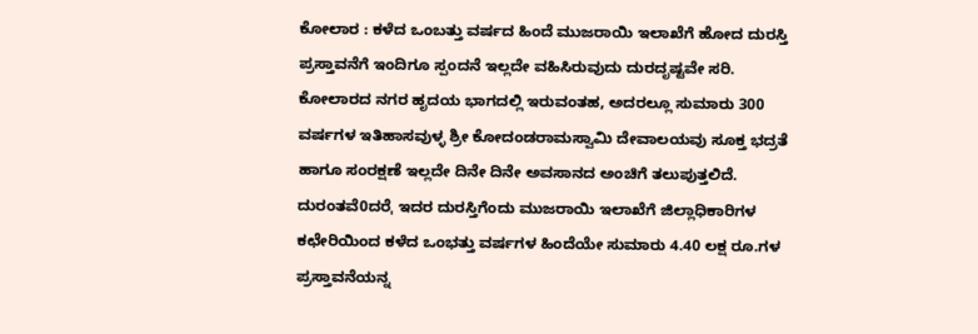ಕೋಲಾರ : ಕಳೆದ ಒಂಬತ್ತು ವರ್ಷದ ಹಿಂದೆ ಮುಜರಾಯಿ ಇಲಾಖೆಗೆ ಹೋದ ದುರಸ್ತಿ ಪ್ರಸ್ತಾವನೆಗೆ ಇಂದಿಗೂ ಸ್ಪಂದನೆ ಇಲ್ಲದೇ ವಹಿಸಿರುವುದು ದುರದೃಷ್ಟವೇ ಸರಿ.
ಕೋಲಾರದ ನಗರ ಹೃದಯ ಭಾಗದಲ್ಲಿ ಇರುವಂತಹ, ಅದರಲ್ಲೂ ಸುಮಾರು 300 ವರ್ಷಗಳ ಇತಿಹಾಸವುಳ್ಳ ಶ್ರೀ ಕೋದಂಡರಾಮಸ್ವಾಮಿ ದೇವಾಲಯವು ಸೂಕ್ತ ಭದ್ರತೆ ಹಾಗೂ ಸಂರಕ್ಷಣೆ ಇಲ್ಲದೇ ದಿನೇ ದಿನೇ ಅವಸಾನದ ಅಂಚಿಗೆ ತಲುಪುತ್ತಲಿದೆ.
ದುರಂತವೆ0ದರೆˌ ಇದರ ದುರಸ್ತಿಗೆಂದು ಮುಜರಾಯಿ ಇಲಾಖೆಗೆ ಜಿಲ್ಲಾಧಿಕಾರಿಗಳ ಕಛೇರಿಯಿಂದ ಕಳೆದ ಒಂಭತ್ತು ವರ್ಷಗಳ ಹಿಂದೆಯೇ ಸುಮಾರು 4.40 ಲಕ್ಷ ರೂ.ಗಳ ಪ್ರಸ್ತಾವನೆಯನ್ನ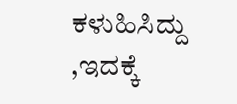ಕಳುಹಿಸಿದ್ದು ,ಇದಕ್ಕೆ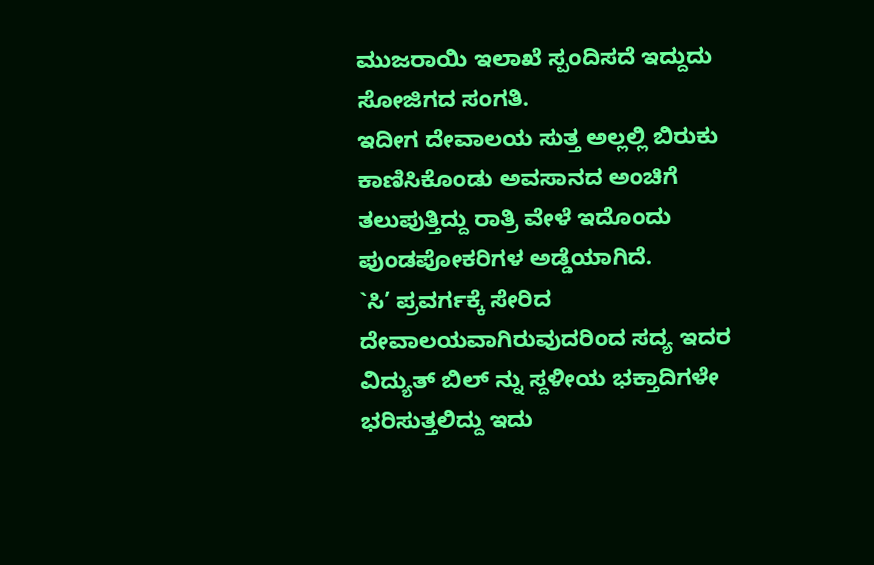ಮುಜರಾಯಿ ಇಲಾಖೆ ಸ್ಪಂದಿಸದೆ ಇದ್ದುದು ಸೋಜಿಗದ ಸಂಗತಿ.
ಇದೀಗ ದೇವಾಲಯ ಸುತ್ತ ಅಲ್ಲಲ್ಲಿ ಬಿರುಕು ಕಾಣಿಸಿಕೊಂಡು ಅವಸಾನದ ಅಂಚಿಗೆ ತಲುಪುತ್ತಿದ್ದು ರಾತ್ರಿ ವೇಳೆ ಇದೊಂದು ಪುಂಡಪೋಕರಿಗಳ ಅಡ್ಡೆಯಾಗಿದೆ.
`ಸಿ’ ಪ್ರವರ್ಗಕ್ಕೆ ಸೇರಿದ ದೇವಾಲಯವಾಗಿರುವುದರಿಂದ ಸದ್ಯ ಇದರ ವಿದ್ಯುತ್ ಬಿಲ್ ನ್ನು ಸ್ದಳೀಯ ಭಕ್ತಾದಿಗಳೇ ಭರಿಸುತ್ತಲಿದ್ದು ಇದು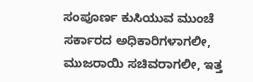ಸಂಪೂರ್ಣ ಕುಸಿಯುವ ಮುಂಚೆ ಸರ್ಕಾರದ ಅಧಿಕಾರಿಗಳಾಗಲೀ, ಮುಜರಾಯಿ ಸಚಿವರಾಗಲೀ, ಇತ್ತ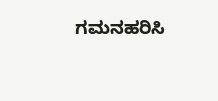ಗಮನಹರಿಸಿ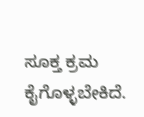ಸೂಕ್ತ ಕ್ರಮ ಕೈಗೊಳ್ಳಬೇಕಿದೆ.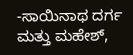-ಸಾಯಿನಾಥ ದರ್ಗ ಮತ್ತು ಮಹೇಶ್,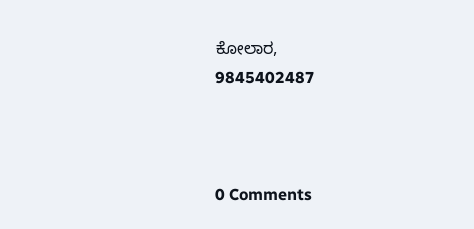ಕೋಲಾರ,
9845402487



0 Comments